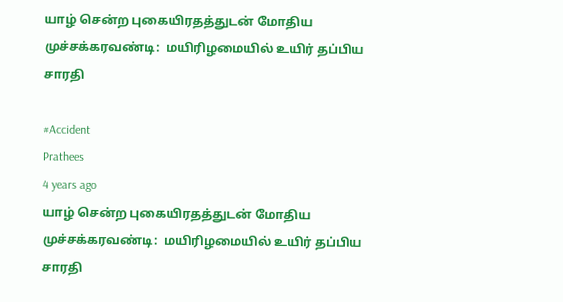யாழ் சென்ற புகையிரதத்துடன் மோதிய முச்சக்கரவண்டி:  மயிரிழமையில் உயிர் தப்பிய சாரதி

#Accident
Prathees
4 years ago
யாழ் சென்ற புகையிரதத்துடன் மோதிய முச்சக்கரவண்டி:  மயிரிழமையில் உயிர் தப்பிய சாரதி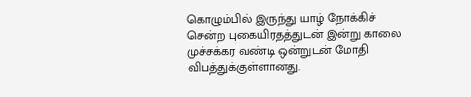கொழும்பில் இருந்து யாழ் நோக்கிச் சென்ற புகையிரதத்துடன் இன்று காலை  முச்சக்கர வண்டி ஒன்றுடன் மோதி விபத்துக்குள்ளானது.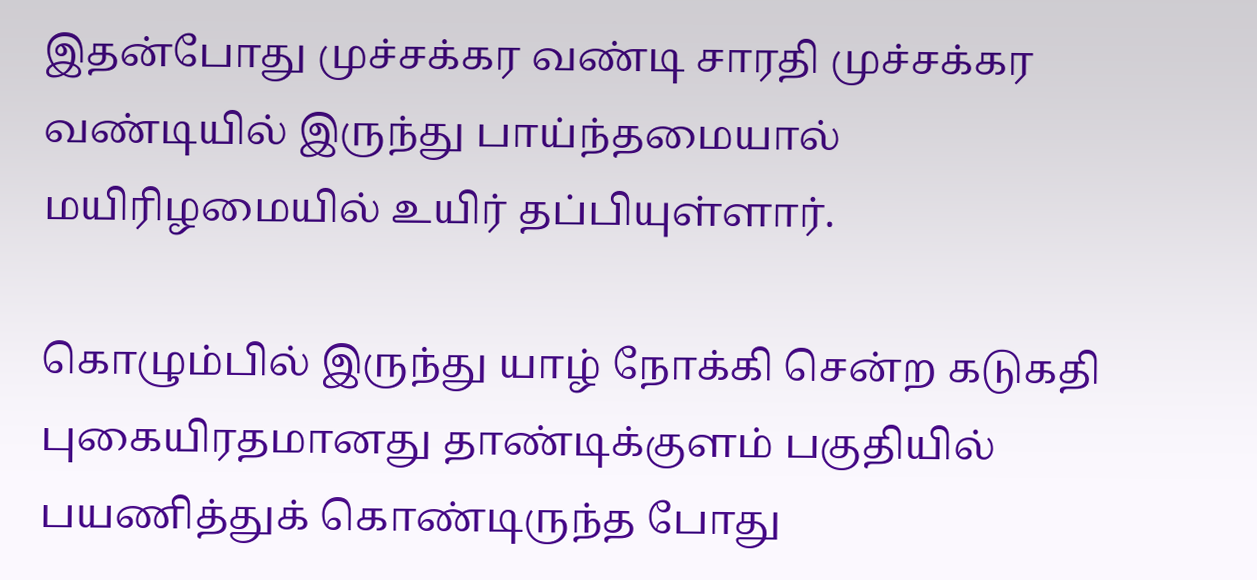இதன்போது முச்சக்கர வண்டி சாரதி முச்சக்கர வண்டியில் இருந்து பாய்ந்தமையால் மயிரிழமையில் உயிர் தப்பியுள்ளார்.

கொழும்பில் இருந்து யாழ் நோக்கி சென்ற கடுகதி புகையிரதமானது தாண்டிக்குளம் பகுதியில் பயணித்துக் கொண்டிருந்த போது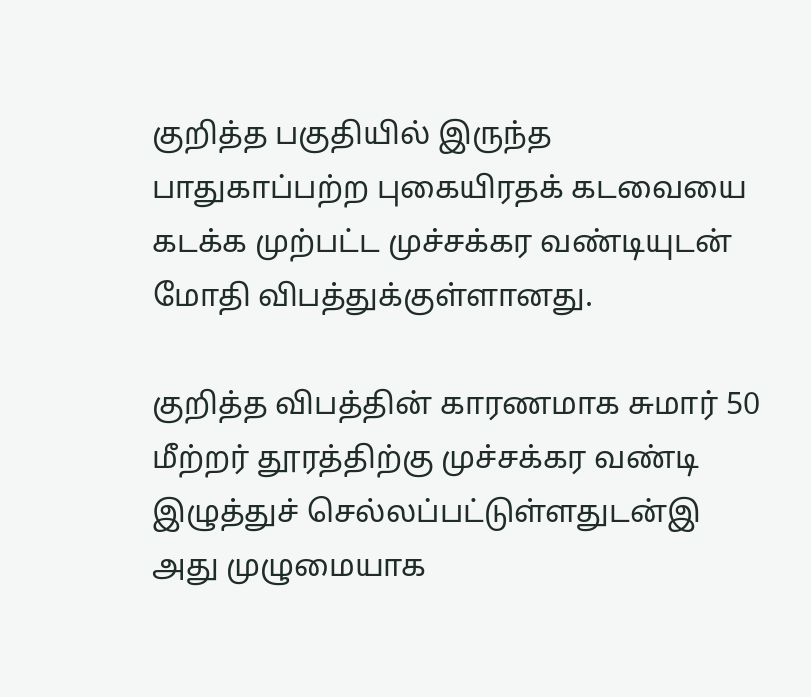குறித்த பகுதியில் இருந்த பாதுகாப்பற்ற புகையிரதக் கடவையை கடக்க முற்பட்ட முச்சக்கர வண்டியுடன் மோதி விபத்துக்குள்ளானது.

குறித்த விபத்தின் காரணமாக சுமார் 50 மீற்றர் தூரத்திற்கு முச்சக்கர வண்டி இழுத்துச் செல்லப்பட்டுள்ளதுடன்இ அது முழுமையாக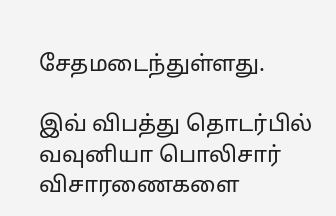சேதமடைந்துள்ளது.

இவ் விபத்து தொடர்பில் வவுனியா பொலிசார் விசாரணைகளை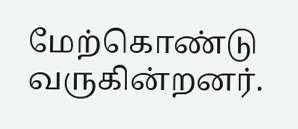மேற்கொண்டு வருகின்றனர்.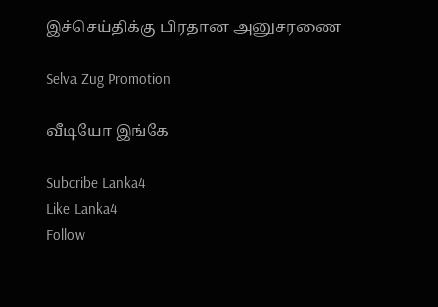இச்செய்திக்கு பிரதான அனுசரணை

Selva Zug Promotion

வீடியோ இங்கே

Subcribe Lanka4
Like Lanka4
Follow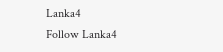Lanka4
Follow Lanka4